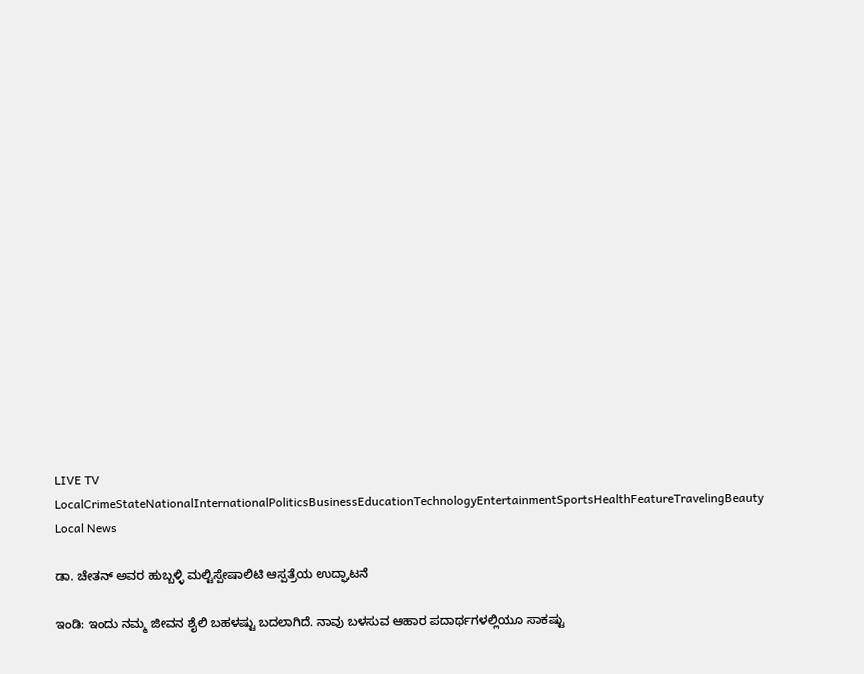LIVE TV LocalCrimeStateNationalInternationalPoliticsBusinessEducationTechnologyEntertainmentSportsHealthFeatureTravelingBeauty
Local News

ಡಾ. ಚೇತನ್ ಅವರ ಹುಬ್ಬಳ್ಳಿ ಮಲ್ಟಿಸ್ಪೇಷಾಲಿಟಿ ಆಸ್ಪತ್ರೆಯ ಉದ್ಘಾಟನೆ

ಇಂಡಿ: ಇಂದು ನಮ್ಮ ಜೀವನ ಶೈಲಿ ಬಹಳಷ್ಟು ಬದಲಾಗಿದೆ. ನಾವು ಬಳಸುವ ಆಹಾರ ಪದಾರ್ಥಗಳಲ್ಲಿಯೂ ಸಾಕಷ್ಟು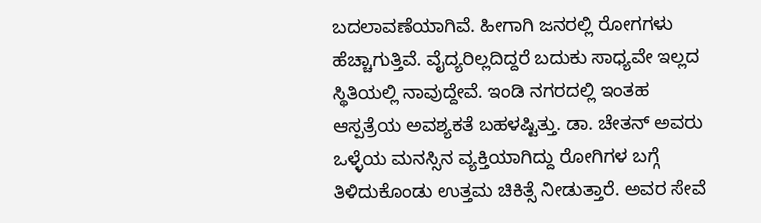ಬದಲಾವಣೆಯಾಗಿವೆ. ಹೀಗಾಗಿ ಜನರಲ್ಲಿ ರೋಗಗಳು ಹೆಚ್ಚಾಗುತ್ತಿವೆ. ವೈದ್ಯರಿಲ್ಲದಿದ್ದರೆ ಬದುಕು ಸಾಧ್ಯವೇ ಇಲ್ಲದ ಸ್ಥಿತಿಯಲ್ಲಿ ನಾವುದ್ದೇವೆ. ಇಂಡಿ ನಗರದಲ್ಲಿ ಇಂತಹ ಆಸ್ಪತ್ರೆಯ ಅವಶ್ಯಕತೆ ಬಹಳಷ್ಟಿತ್ತು. ಡಾ. ಚೇತನ್ ಅವರು ಒಳ್ಳೆಯ ಮನಸ್ಸಿನ ವ್ಯಕ್ತಿಯಾಗಿದ್ದು ರೋಗಿಗಳ ಬಗ್ಗೆ ತಿಳಿದುಕೊಂಡು ಉತ್ತಮ ಚಿಕಿತ್ಸೆ ನೀಡುತ್ತಾರೆ. ಅವರ ಸೇವೆ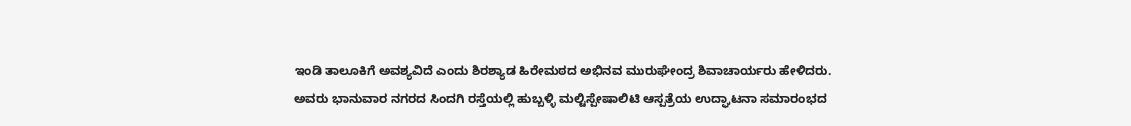ಇಂಡಿ ತಾಲೂಕಿಗೆ ಅವಶ್ಯವಿದೆ ಎಂದು ಶಿರಶ್ಯಾಡ ಹಿರೇಮಠದ ಅಭಿನವ ಮುರುಘೇಂದ್ರ ಶಿವಾಚಾರ್ಯರು ಹೇಳಿದರು.
ಅವರು ಭಾನುವಾರ ನಗರದ ಸಿಂದಗಿ ರಸ್ತೆಯಲ್ಲಿ ಹುಬ್ಬಳ್ಳಿ ಮಲ್ಟಿಸ್ಪೇಷಾಲಿಟಿ ಆಸ್ಪತ್ರೆಯ ಉದ್ಘಾಟನಾ ಸಮಾರಂಭದ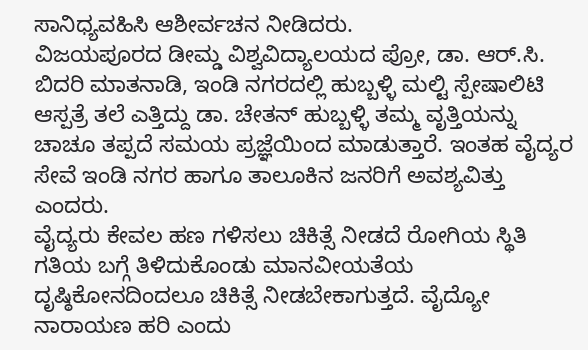ಸಾನಿಧ್ಯವಹಿಸಿ ಆಶೀರ್ವಚನ ನೀಡಿದರು.
ವಿಜಯಪೂರದ ಡೀಮ್ಡ ವಿಶ್ವವಿದ್ಯಾಲಯದ ಪ್ರೋ, ಡಾ. ಆರ್.ಸಿ. ಬಿದರಿ ಮಾತನಾಡಿ, ಇಂಡಿ ನಗರದಲ್ಲಿ ಹುಬ್ಬಳ್ಳಿ ಮಲ್ಟಿ ಸ್ಪೇಷಾಲಿಟಿ ಆಸ್ಪತ್ರೆ ತಲೆ ಎತ್ತಿದ್ದು ಡಾ. ಚೇತನ್ ಹುಬ್ಬಳ್ಳಿ ತಮ್ಮ ವೃತ್ತಿಯನ್ನು ಚಾಚೂ ತಪ್ಪದೆ ಸಮಯ ಪ್ರಜ್ಞೆಯಿಂದ ಮಾಡುತ್ತಾರೆ. ಇಂತಹ ವೈದ್ಯರ ಸೇವೆ ಇಂಡಿ ನಗರ ಹಾಗೂ ತಾಲೂಕಿನ ಜನರಿಗೆ ಅವಶ್ಯವಿತ್ತು ಎಂದರು.
ವೈದ್ಯರು ಕೇವಲ ಹಣ ಗಳಿಸಲು ಚಿಕಿತ್ಸೆ ನೀಡದೆ ರೋಗಿಯ ಸ್ಥಿತಿ ಗತಿಯ ಬಗ್ಗೆ ತಿಳಿದುಕೊಂಡು ಮಾನವೀಯತೆಯ ದೃಷ್ಠಿಕೋನದಿಂದಲೂ ಚಿಕಿತ್ಸೆ ನೀಡಬೇಕಾಗುತ್ತದೆ. ವೈದ್ಯೋ ನಾರಾಯಣ ಹರಿ ಎಂದು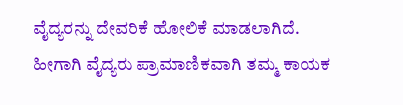ವೈದ್ಯರನ್ನು ದೇವರಿಕೆ ಹೋಲಿಕೆ ಮಾಡಲಾಗಿದೆ. ಹೀಗಾಗಿ ವೈದ್ಯರು ಪ್ರಾಮಾಣಿಕವಾಗಿ ತಮ್ಮ ಕಾಯಕ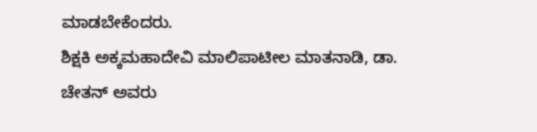ಮಾಡಬೇಕೆಂದರು.
ಶಿಕ್ಷಕಿ ಅಕ್ಕಮಹಾದೇವಿ ಮಾಲಿಪಾಟೀಲ ಮಾತನಾಡಿ, ಡಾ. ಚೇತನ್ ಅವರು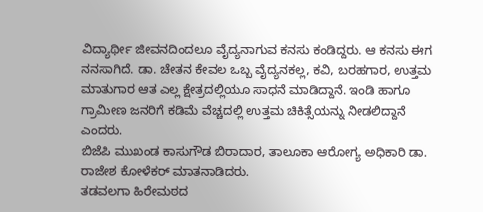ವಿದ್ಯಾರ್ಥೀ ಜೀವನದಿಂದಲೂ ವೈದ್ಯನಾಗುವ ಕನಸು ಕಂಡಿದ್ದರು. ಆ ಕನಸು ಈಗ ನನಸಾಗಿದೆ. ಡಾ. ಚೇತನ ಕೇವಲ ಒಬ್ಬ ವೈದ್ಯನಕಲ್ಲ, ಕವಿ, ಬರಹಗಾರ, ಉತ್ತಮ ಮಾತುಗಾರ ಆತ ಎಲ್ಲ ಕ್ಷೇತ್ರದಲ್ಲಿಯೂ ಸಾಧನೆ ಮಾಡಿದ್ದಾನೆ. ಇಂಡಿ ಹಾಗೂ ಗ್ರಾಮೀಣ ಜನರಿಗೆ ಕಡಿಮೆ ವೆಚ್ಚದಲ್ಲಿ ಉತ್ತಮ ಚಿಕಿತ್ಸೆಯನ್ನು ನೀಡಲಿದ್ದಾನೆ ಎಂದರು.
ಬಿಜೆಪಿ ಮುಖಂಡ ಕಾಸುಗೌಡ ಬಿರಾದಾರ, ತಾಲೂಕಾ ಆರೋಗ್ಯ ಅಧಿಕಾರಿ ಡಾ. ರಾಜೇಶ ಕೋಳೆಕರ್ ಮಾತನಾಡಿದರು.
ತಡವಲಗಾ ಹಿರೇಮಠದ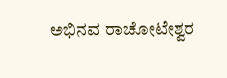ಅಭಿನವ ರಾಚೋಟೇಶ್ವರ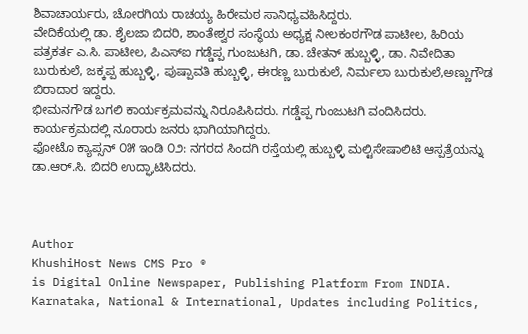ಶಿವಾಚಾರ್ಯರು, ಚೋರಗಿಯ ರಾಚಯ್ಯ ಹಿರೇಮಠ ಸಾನಿಧ್ಯವಹಿಸಿದ್ದರು.
ವೇದಿಕೆಯಲ್ಲಿ ಡಾ. ಶೈಲಜಾ ಬಿದರಿ, ಶಾಂತೇಶ್ವರ ಸಂಸ್ಥೆಯ ಅಧ್ಯಕ್ಷ ನೀಲಕಂಠಗೌಡ ಪಾಟೀಲ, ಹಿರಿಯ ಪತ್ರಕರ್ತ ಎ.ಸಿ. ಪಾಟೀಲ, ಪಿಎಸ್‌ಐ ಗಡ್ಡೆಪ್ಪ ಗುಂಜುಟಗಿ, ಡಾ. ಚೇತನ್ ಹುಬ್ಬಳ್ಳಿ, ಡಾ. ನಿವೇದಿತಾ ಬುರುಕುಲೆ, ಜಕ್ಕಪ್ಪ ಹುಬ್ಬಳ್ಳಿ, ಪುಷ್ಪಾವತಿ ಹುಬ್ಬಳ್ಳಿ, ಈರಣ್ಣ ಬುರುಕುಲೆ, ನಿರ್ಮಲಾ ಬುರುಕುಲೆ,ಅಣ್ಣುಗೌಡ ಬಿರಾದಾರ ಇದ್ದರು.
ಭೀಮನಗೌಡ ಬಗಲಿ ಕಾರ್ಯಕ್ರಮವನ್ನು ನಿರೂಪಿಸಿದರು. ಗಡ್ಡೆಪ್ಪ ಗುಂಜುಟಗಿ ವಂದಿಸಿದರು.
ಕಾರ್ಯಕ್ರಮದಲ್ಲಿ ನೂರಾರು ಜನರು ಭಾಗಿಯಾಗಿದ್ದರು.
ಫೋಟೊ ಕ್ಯಾಪ್ಸನ್ ೦೫ ಇಂಡಿ ೦೨: ನಗರದ ಸಿಂದಗಿ ರಸ್ತೆಯಲ್ಲಿ ಹುಬ್ಬಳ್ಳಿ ಮಲ್ಟಿಸೇಷಾಲಿಟಿ ಆಸ್ಪತ್ರೆಯನ್ನು ಡಾ.ಆರ್.ಸಿ. ಬಿದರಿ ಉದ್ಘಾಟಿಸಿದರು.



Author
KhushiHost News CMS Pro ®
is Digital Online Newspaper, Publishing Platform From INDIA. Karnataka, National & International, Updates including Politics,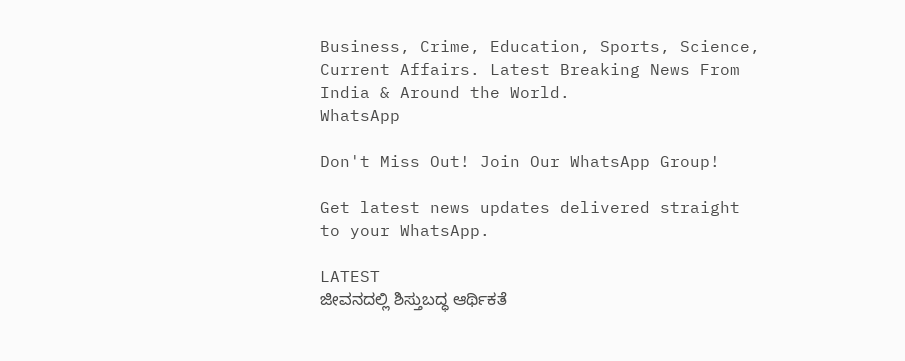Business, Crime, Education, Sports, Science, Current Affairs. Latest Breaking News From India & Around the World.
WhatsApp

Don't Miss Out! Join Our WhatsApp Group!

Get latest news updates delivered straight to your WhatsApp.

LATEST
ಜೀವನದಲ್ಲಿ ಶಿಸ್ತುಬದ್ಧ ಆರ್ಥಿಕತೆ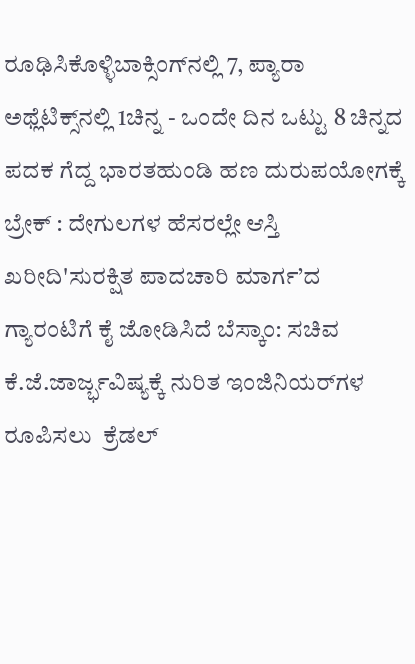ರೂಢಿಸಿಕೊಳ್ಳಿಬಾಕ್ಸಿಂಗ್‌ನಲ್ಲಿ 7, ಪ್ಯಾರಾ ಅಥ್ಲೆಟಿಕ್ಸ್‌ನಲ್ಲಿ 1ಚಿನ್ನ - ಒಂದೇ ದಿನ ಒಟ್ಟು 8 ಚಿನ್ನದ ಪದಕ ಗೆದ್ದ ಭಾರತಹುಂಡಿ ಹಣ ದುರುಪಯೋಗಕ್ಕೆ ಬ್ರೇಕ್ : ದೇಗುಲಗಳ ಹೆಸರಲ್ಲೇ ಆಸ್ತಿ ಖರೀದಿ'ಸುರಕ್ಷಿತ ಪಾದಚಾರಿ ಮಾರ್ಗ’ದ ಗ್ಯಾರಂಟಿಗೆ ಕೈ ಜೋಡಿಸಿದೆ ಬೆಸ್ಕಾಂ: ಸಚಿವ ಕೆ.ಜೆ.ಜಾರ್ಜ್ಭವಿಷ್ಯಕ್ಕೆ ನುರಿತ ಇಂಜಿನಿಯರ್‌ಗಳ ರೂಪಿಸಲು  ಕ್ರೆಡಲ್‌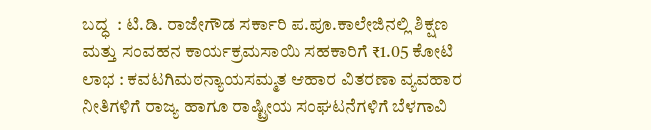ಬದ್ಧ  : ಟಿ.ಡಿ. ರಾಜೇಗೌಡ ಸರ್ಕಾರಿ ಪ.ಪೂ.ಕಾಲೇಜಿನಲ್ಲಿ ಶಿಕ್ಷಣ ಮತ್ತು ಸಂವಹನ ಕಾರ್ಯಕ್ರಮಸಾಯಿ ಸಹಕಾರಿಗೆ ₹1.05 ಕೋಟಿ  ಲಾಭ : ಕವಟಗಿಮಠನ್ಯಾಯಸಮ್ಮತ ಆಹಾರ ವಿತರಣಾ ವ್ಯವಹಾರ ನೀತಿಗಳಿಗೆ ರಾಜ್ಯ ಹಾಗೂ ರಾಷ್ಟ್ರೀಯ ಸಂಘಟನೆಗಳಿಗೆ ಬೆಳಗಾವಿ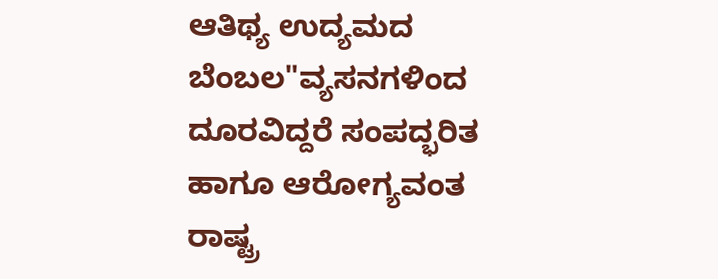ಆತಿಥ್ಯ ಉದ್ಯಮದ ಬೆಂಬಲ"ವ್ಯಸನಗಳಿಂದ ದೂರವಿದ್ದರೆ ಸಂಪದ್ಭರಿತ ಹಾಗೂ ಆರೋಗ್ಯವಂತ ರಾಷ್ಟ್ರ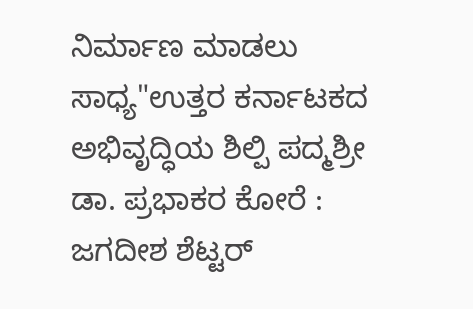ನಿರ್ಮಾಣ ಮಾಡಲು ಸಾಧ್ಯ"ಉತ್ತರ ಕರ್ನಾಟಕದ ಅಭಿವೃದ್ಧಿಯ ಶಿಲ್ಪಿ ಪದ್ಮಶ್ರೀ ಡಾ. ಪ್ರಭಾಕರ ಕೋರೆ : ಜಗದೀಶ ಶೆಟ್ಟರ್